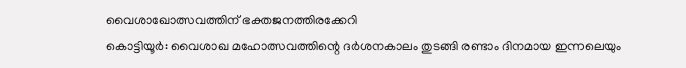വൈശാഖോത്സവത്തിന് ഭക്തജനത്തിരക്കേറി
കൊട്ടിയൂർ: വൈശാഖ മഹോത്സവത്തിന്റെ ദർശനകാലം തുടങ്ങി രണ്ടാം ദിനമായ ഇന്നലെയും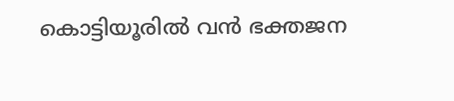കൊട്ടിയൂരിൽ വൻ ഭക്തജന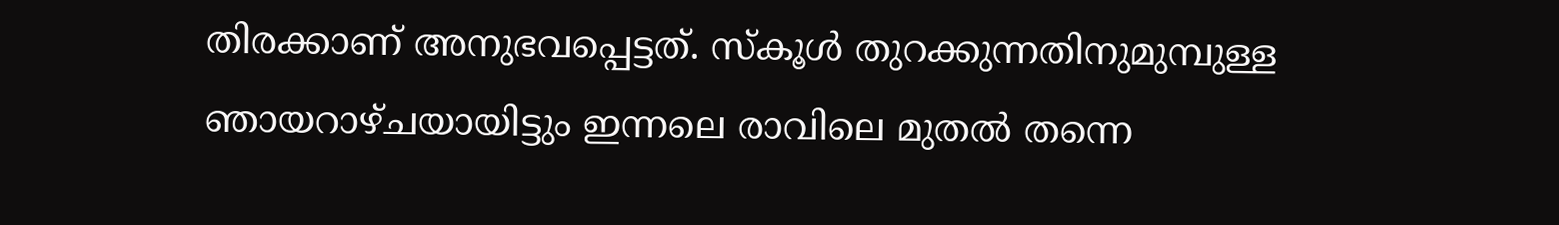തിരക്കാണ് അനുഭവപ്പെട്ടത്. സ്കൂൾ തുറക്കുന്നതിനുമുമ്പുള്ള ഞായറാഴ്ചയായിട്ടും ഇന്നലെ രാവിലെ മുതൽ തന്നെ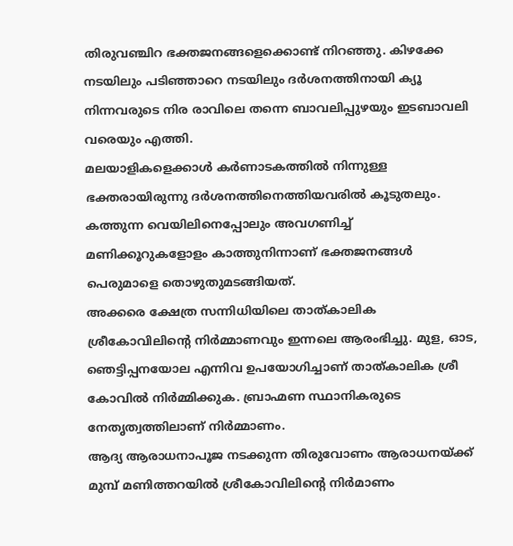തിരുവഞ്ചിറ ഭക്തജനങ്ങളെക്കൊണ്ട് നിറഞ്ഞു. കിഴക്കേ നടയിലും പടിഞ്ഞാറെ നടയിലും ദർശനത്തിനായി ക്യൂ നിന്നവരുടെ നിര രാവിലെ തന്നെ ബാവലിപ്പുഴയും ഇടബാവലി വരെയും എത്തി.
മലയാളികളെക്കാൾ കർണാടകത്തിൽ നിന്നുള്ള ഭക്തരായിരുന്നു ദർശനത്തിനെത്തിയവരിൽ കൂടുതലും. കത്തുന്ന വെയിലിനെപ്പോലും അവഗണിച്ച് മണിക്കൂറുകളോളം കാത്തുനിന്നാണ് ഭക്തജനങ്ങൾ പെരുമാളെ തൊഴുതുമടങ്ങിയത്.
അക്കരെ ക്ഷേത്ര സന്നിധിയിലെ താത്കാലിക ശ്രീകോവിലിന്റെ നിർമ്മാണവും ഇന്നലെ ആരംഭിച്ചു. മുള, ഓട, ഞെട്ടിപ്പനയോല എന്നിവ ഉപയോഗിച്ചാണ് താത്കാലിക ശ്രീ കോവിൽ നിർമ്മിക്കുക. ബ്രാഹ്മണ സ്ഥാനികരുടെ നേതൃത്വത്തിലാണ് നിർമ്മാണം.
ആദ്യ ആരാധനാപൂജ നടക്കുന്ന തിരുവോണം ആരാധനയ്ക്ക് മുമ്പ് മണിത്തറയിൽ ശ്രീകോവിലിന്റെ നിർമാണം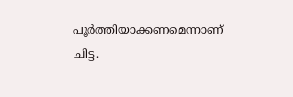പൂർത്തിയാക്കണമെന്നാണ് ചിട്ട.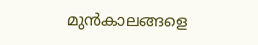മുൻകാലങ്ങളെ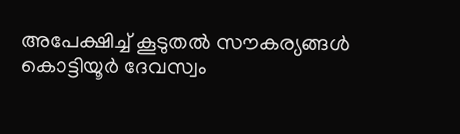അപേക്ഷിച്ച് കൂടുതൽ സൗകര്യങ്ങൾ കൊട്ടിയൂർ ദേവസ്വം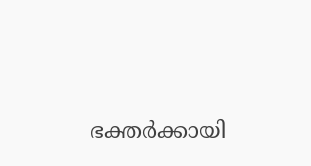ഭക്തർക്കായി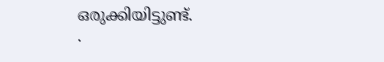ഒരുക്കിയിട്ടുണ്ട്.
.